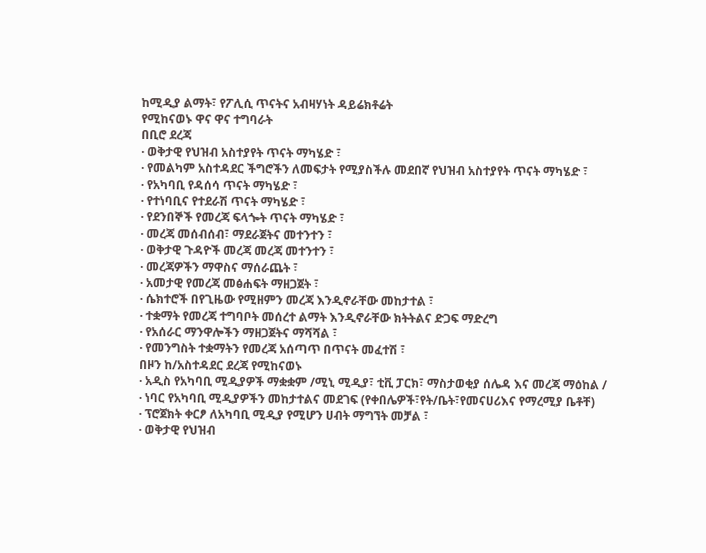ከሚዲያ ልማት፣ የፖሊሲ ጥናትና አብዛሃነት ዳይሬክቶሬት
የሚከናወኑ ዋና ዋና ተግባራት
በቢሮ ደረጃ
· ወቅታዊ የህዝብ አስተያየት ጥናት ማካሄድ ፣
· የመልካም አስተዳደር ችግሮችን ለመፍታት የሚያስችሉ መደበኛ የህዝብ አስተያየት ጥናት ማካሄድ ፣
· የአካባቢ የዳሰሳ ጥናት ማካሄድ ፣
· የተነባቢና የተደራሽ ጥናት ማካሄድ ፣
· የደንበኞች የመረጃ ፍላጐት ጥናት ማካሄድ ፣
· መረጃ መሰብሰብ፣ ማደራጀትና መተንተን ፣
· ወቅታዊ ጉዳዮች መረጃ መረጃ መተንተን ፣
· መረጃዎችን ማዋስና ማሰራጨት ፣
· አመታዊ የመረጃ መፅሐፍት ማዘጋጀት ፣
· ሴክተሮች በየጊዜው የሚዘምን መረጃ እንዲኖራቸው መከታተል ፣
· ተቋማት የመረጃ ተግባቦት መሰረተ ልማት እንዲኖራቸው ክትትልና ድጋፍ ማድረግ
· የአሰራር ማንዋሎችን ማዘጋጀትና ማሻሻል ፣
· የመንግስት ተቋማትን የመረጃ አሰጣጥ በጥናት መፈተሽ ፣
በዞን ከ/አስተዳደር ደረጃ የሚከናወኑ
· አዲስ የአካባቢ ሚዲያዎች ማቋቋም /ሚኒ ሚዲያ፣ ቲቪ ፓርክ፣ ማስታወቂያ ሰሌዳ እና መረጃ ማዕከል /
· ነባር የአካባቢ ሚዲያዎችን መከታተልና መደገፍ (የቀበሌዎች፣የት/ቤት፣የመናሀሪእና የማረሚያ ቤቶቸ)
· ፕሮጀክት ቀርፆ ለአካባቢ ሚዲያ የሚሆን ሀብት ማግኘት መቻል ፣
· ወቅታዊ የህዝብ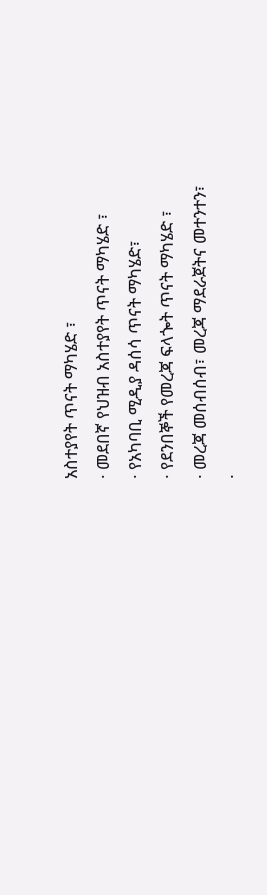አስተያየት ጥናት ማካሄድ ፣
· መደበኛ የህዝብ አስተያየት ጥናት ማካሄድ ፣
· የአካባቢ ሚዲያ ዳሰሳ ጥናት ማካሄድ፣
· የደንበኞች የመረጃ ፍላጐት ጥናት ማካሄድ ፣
· መረጃ መሰብሰብ፣ መረጃ ማደራጀትና መተንተን፣
·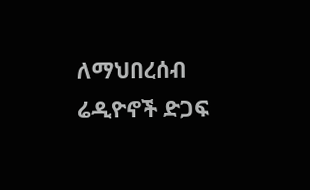ለማህበረሰብ ሬዲዮኖች ድጋፍ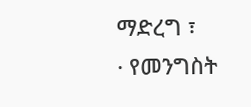ማድረግ ፣
· የመንግስት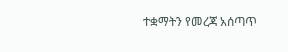ተቋማትን የመረጃ አሰጣጥ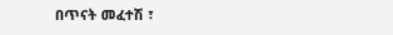በጥናት መፈተሽ ፣